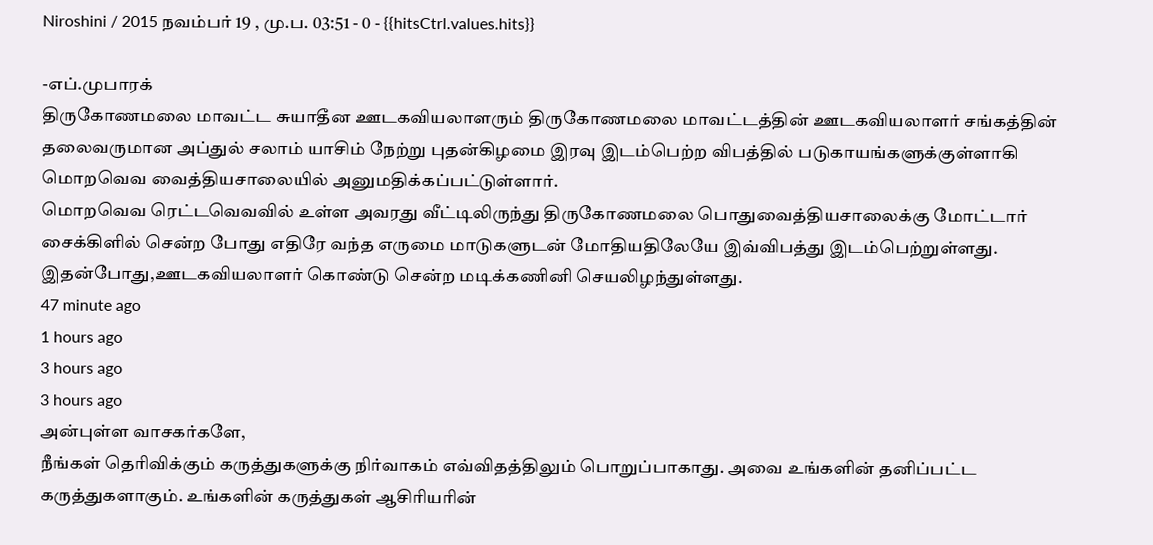Niroshini / 2015 நவம்பர் 19 , மு.ப. 03:51 - 0 - {{hitsCtrl.values.hits}}

-எப்.முபாரக்
திருகோணமலை மாவட்ட சுயாதீன ஊடகவியலாளரும் திருகோணமலை மாவட்டத்தின் ஊடகவியலாளர் சங்கத்தின் தலைவருமான அப்துல் சலாம் யாசிம் நேற்று புதன்கிழமை இரவு இடம்பெற்ற விபத்தில் படுகாயங்களுக்குள்ளாகி மொறவெவ வைத்தியசாலையில் அனுமதிக்கப்பட்டுள்ளார்.
மொறவெவ ரெட்டவெவவில் உள்ள அவரது வீட்டிலிருந்து திருகோணமலை பொதுவைத்தியசாலைக்கு மோட்டார் சைக்கிளில் சென்ற போது எதிரே வந்த எருமை மாடுகளுடன் மோதியதிலேயே இவ்விபத்து இடம்பெற்றுள்ளது.
இதன்போது,ஊடகவியலாளர் கொண்டு சென்ற மடிக்கணினி செயலிழந்துள்ளது.
47 minute ago
1 hours ago
3 hours ago
3 hours ago
அன்புள்ள வாசகர்களே,
நீங்கள் தெரிவிக்கும் கருத்துகளுக்கு நிர்வாகம் எவ்விதத்திலும் பொறுப்பாகாது. அவை உங்களின் தனிப்பட்ட கருத்துகளாகும். உங்களின் கருத்துகள் ஆசிரியரின்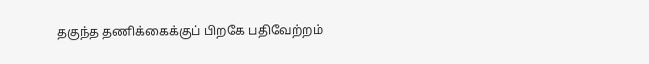தகுந்த தணிக்கைக்குப் பிறகே பதிவேற்றம்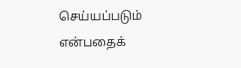செய்யப்படும் என்பதைக்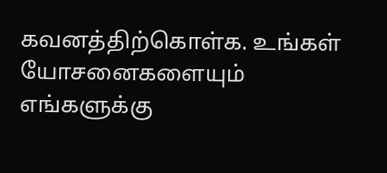கவனத்திற்கொள்க. உங்கள் யோசனைகளையும் எங்களுக்கு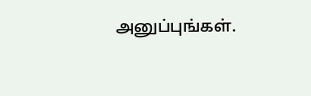அனுப்புங்கள்.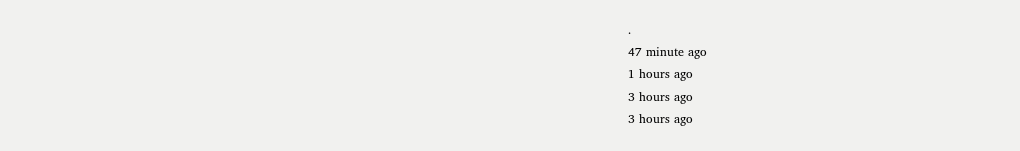.
47 minute ago
1 hours ago
3 hours ago
3 hours ago